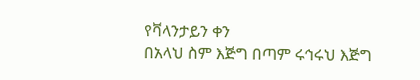የቫላንታይን ቀን
በአላህ ስም እጅግ በጣም ሩኅሩህ እጅግ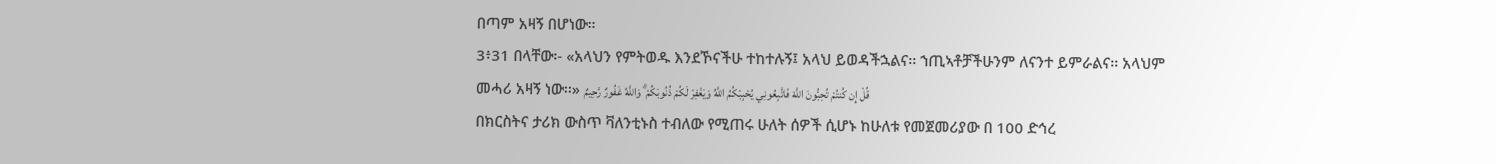በጣም አዛኝ በሆነው።
3፥31 በላቸው፡- «አላህን የምትወዱ እንደኾናችሁ ተከተሉኝ፤ አላህ ይወዳችኋልና፡፡ ኀጢኣቶቻችሁንም ለናንተ ይምራልና፡፡ አላህም መሓሪ አዛኝ ነው፡፡» قُلْ إِن كُنتُمْ تُحِبُّونَ اللَّهَ فَاتَّبِعُونِي يُحْبِبْكُمُ اللَّهُ وَيَغْفِرْ لَكُمْ ذُنُوبَكُمْ ۗ وَاللَّهُ غَفُورٌ رَّحِيمٌ
በክርስትና ታሪክ ውስጥ ቫለንቲኑስ ተብለው የሚጠሩ ሁለት ሰዎች ሲሆኑ ከሁለቱ የመጀመሪያው በ 100 ድኅረ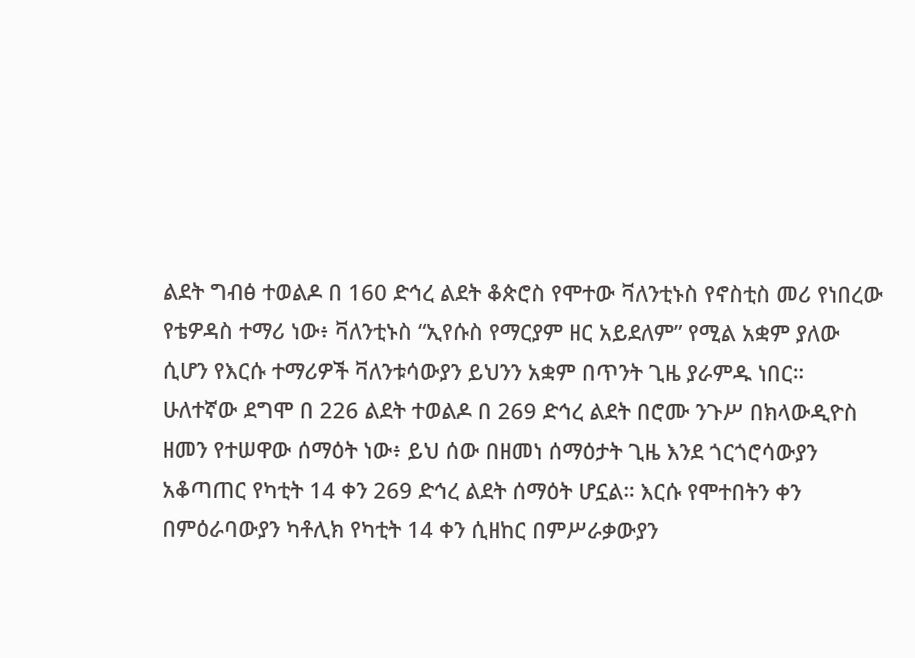ልደት ግብፅ ተወልዶ በ 160 ድኅረ ልደት ቆጵሮስ የሞተው ቫለንቲኑስ የኖስቲስ መሪ የነበረው የቴዎዳስ ተማሪ ነው፥ ቫለንቲኑስ “ኢየሱስ የማርያም ዘር አይደለም” የሚል አቋም ያለው ሲሆን የእርሱ ተማሪዎች ቫለንቱሳውያን ይህንን አቋም በጥንት ጊዜ ያራምዱ ነበር።
ሁለተኛው ደግሞ በ 226 ልደት ተወልዶ በ 269 ድኅረ ልደት በሮሙ ንጉሥ በክላውዲዮስ ዘመን የተሠዋው ሰማዕት ነው፥ ይህ ሰው በዘመነ ሰማዕታት ጊዜ እንደ ጎርጎሮሳውያን አቆጣጠር የካቲት 14 ቀን 269 ድኅረ ልደት ሰማዕት ሆኗል። እርሱ የሞተበትን ቀን በምዕራባውያን ካቶሊክ የካቲት 14 ቀን ሲዘከር በምሥራቃውያን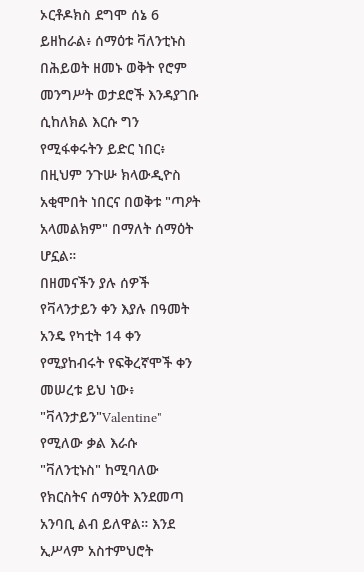ኦርቶዶክስ ደግሞ ሰኔ 6 ይዘከራል፥ ሰማዕቱ ቫለንቲኑስ በሕይወት ዘመኑ ወቅት የሮም መንግሥት ወታደሮች እንዳያገቡ ሲከለክል እርሱ ግን የሚፋቀሩትን ይድር ነበር፥ በዚህም ንጉሡ ክላውዲዮስ አቂሞበት ነበርና በወቅቱ "ጣዖት አላመልክም" በማለት ሰማዕት ሆኗል።
በዘመናችን ያሉ ሰዎች የቫላንታይን ቀን እያሉ በዓመት አንዴ የካቲት 14 ቀን የሚያከብሩት የፍቅረኛሞች ቀን መሠረቱ ይህ ነው፥ "ቫላንታይን"Valentine" የሚለው ቃል እራሱ "ቫለንቲኑስ" ከሚባለው የክርስትና ሰማዕት እንደመጣ አንባቢ ልብ ይለዋል። እንደ ኢሥላም አስተምህሮት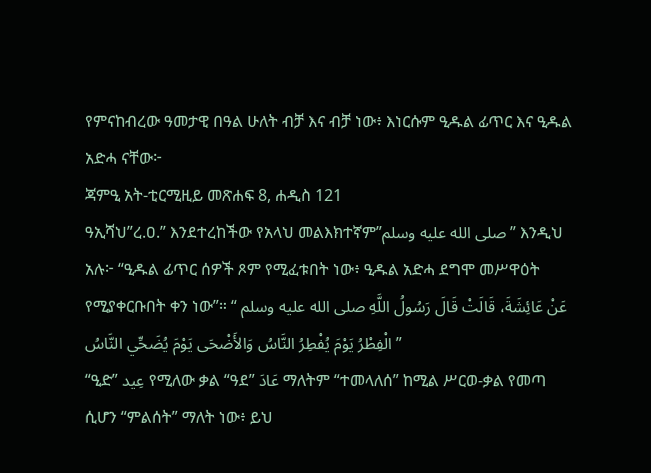የምናከብረው ዓመታዊ በዓል ሁለት ብቻ እና ብቻ ነው፥ እነርሱም ዒዱል ፊጥር እና ዒዱል አድሓ ናቸው፦
ጃምዒ አት-ቲርሚዚይ መጽሐፍ 8, ሐዲስ 121
ዓኢሻህ”ረ.ዐ.” እንደተረከችው የአላህ መልእክተኛም”صلى الله عليه وسلم” እንዲህ አሉ፦ “ዒዱል ፊጥር ሰዎች ጾም የሚፈቱበት ነው፥ ዒዱል አድሓ ደግሞ መሥዋዕት የሚያቀርቡበት ቀን ነው”። عَنْ عَائِشَةَ، قَالَتْ قَالَ رَسُولُ اللَّهِ صلى الله عليه وسلم “ الْفِطْرُ يَوْمَ يُفْطِرُ النَّاسُ وَالأَضْحَى يَوْمَ يُضَحِّي النَّاسُ ”
“ዒድ” عِيد የሚለው ቃል “ዓደ” عَادَ ማለትም “ተመላለሰ” ከሚል ሥርወ-ቃል የመጣ ሲሆን “ምልሰት” ማለት ነው፥ ይህ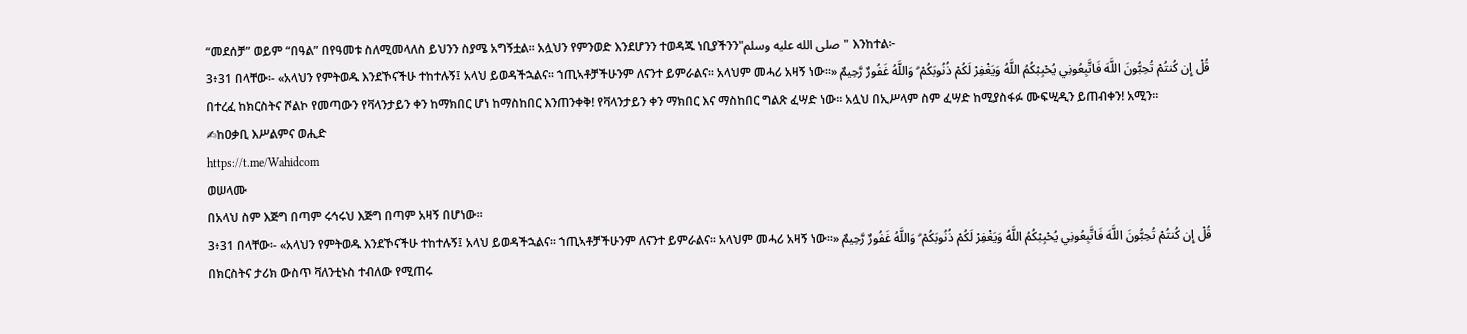“መደሰቻ” ወይም “በዓል” በየዓመቱ ስለሚመላለስ ይህንን ስያሜ አግኝቷል። አሏህን የምንወድ እንደሆንን ተወዳጁ ነቢያችንን"صلى الله عليه وسلم" እንከተል፦
3፥31 በላቸው፡- «አላህን የምትወዱ እንደኾናችሁ ተከተሉኝ፤ አላህ ይወዳችኋልና፡፡ ኀጢኣቶቻችሁንም ለናንተ ይምራልና፡፡ አላህም መሓሪ አዛኝ ነው፡፡» قُلْ إِن كُنتُمْ تُحِبُّونَ اللَّهَ فَاتَّبِعُونِي يُحْبِبْكُمُ اللَّهُ وَيَغْفِرْ لَكُمْ ذُنُوبَكُمْ ۗ وَاللَّهُ غَفُورٌ رَّحِيمٌ
በተረፈ ከክርስትና ሾልኮ የመጣውን የቫላንታይን ቀን ከማክበር ሆነ ከማስከበር እንጠንቀቅ! የቫላንታይን ቀን ማክበር እና ማስከበር ግልጽ ፈሣድ ነው። አሏህ በኢሥላም ስም ፈሣድ ከሚያስፋፉ ሙፍሢዲን ይጠብቀን! አሚን።
✍ከዐቃቢ እሥልምና ወሒድ
https://t.me/Wahidcom
ወሠላሙ
በአላህ ስም እጅግ በጣም ሩኅሩህ እጅግ በጣም አዛኝ በሆነው።
3፥31 በላቸው፡- «አላህን የምትወዱ እንደኾናችሁ ተከተሉኝ፤ አላህ ይወዳችኋልና፡፡ ኀጢኣቶቻችሁንም ለናንተ ይምራልና፡፡ አላህም መሓሪ አዛኝ ነው፡፡» قُلْ إِن كُنتُمْ تُحِبُّونَ اللَّهَ فَاتَّبِعُونِي يُحْبِبْكُمُ اللَّهُ وَيَغْفِرْ لَكُمْ ذُنُوبَكُمْ ۗ وَاللَّهُ غَفُورٌ رَّحِيمٌ
በክርስትና ታሪክ ውስጥ ቫለንቲኑስ ተብለው የሚጠሩ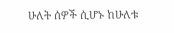ሁለት ሰዎች ሲሆኑ ከሁለቱ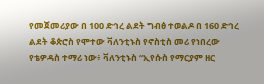የመጀመሪያው በ 100 ድኅረ ልደት ግብፅ ተወልዶ በ 160 ድኅረ ልደት ቆጵሮስ የሞተው ቫለንቲኑስ የኖስቲስ መሪ የነበረው የቴዎዳስ ተማሪ ነው፥ ቫለንቲኑስ “ኢየሱስ የማርያም ዘር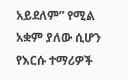አይደለም” የሚል አቋም ያለው ሲሆን የእርሱ ተማሪዎች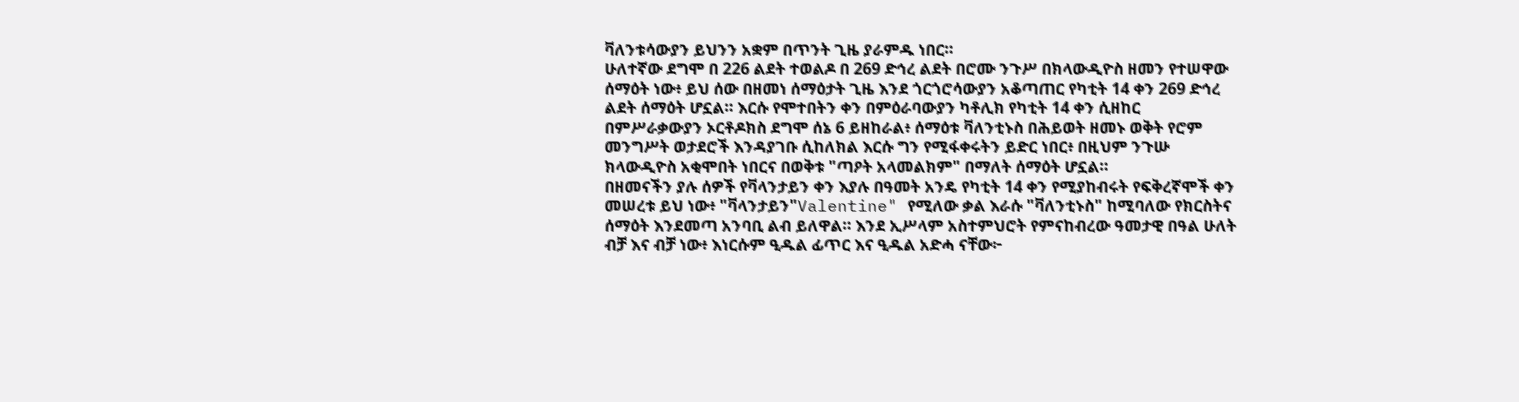ቫለንቱሳውያን ይህንን አቋም በጥንት ጊዜ ያራምዱ ነበር።
ሁለተኛው ደግሞ በ 226 ልደት ተወልዶ በ 269 ድኅረ ልደት በሮሙ ንጉሥ በክላውዲዮስ ዘመን የተሠዋው ሰማዕት ነው፥ ይህ ሰው በዘመነ ሰማዕታት ጊዜ እንደ ጎርጎሮሳውያን አቆጣጠር የካቲት 14 ቀን 269 ድኅረ ልደት ሰማዕት ሆኗል። እርሱ የሞተበትን ቀን በምዕራባውያን ካቶሊክ የካቲት 14 ቀን ሲዘከር በምሥራቃውያን ኦርቶዶክስ ደግሞ ሰኔ 6 ይዘከራል፥ ሰማዕቱ ቫለንቲኑስ በሕይወት ዘመኑ ወቅት የሮም መንግሥት ወታደሮች እንዳያገቡ ሲከለክል እርሱ ግን የሚፋቀሩትን ይድር ነበር፥ በዚህም ንጉሡ ክላውዲዮስ አቂሞበት ነበርና በወቅቱ "ጣዖት አላመልክም" በማለት ሰማዕት ሆኗል።
በዘመናችን ያሉ ሰዎች የቫላንታይን ቀን እያሉ በዓመት አንዴ የካቲት 14 ቀን የሚያከብሩት የፍቅረኛሞች ቀን መሠረቱ ይህ ነው፥ "ቫላንታይን"Valentine" የሚለው ቃል እራሱ "ቫለንቲኑስ" ከሚባለው የክርስትና ሰማዕት እንደመጣ አንባቢ ልብ ይለዋል። እንደ ኢሥላም አስተምህሮት የምናከብረው ዓመታዊ በዓል ሁለት ብቻ እና ብቻ ነው፥ እነርሱም ዒዱል ፊጥር እና ዒዱል አድሓ ናቸው፦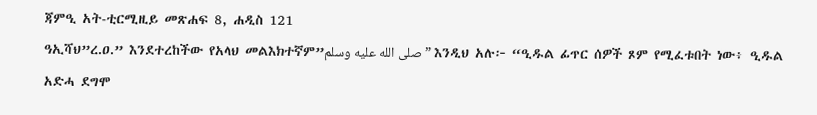ጃምዒ አት-ቲርሚዚይ መጽሐፍ 8, ሐዲስ 121
ዓኢሻህ”ረ.ዐ.” እንደተረከችው የአላህ መልእክተኛም”صلى الله عليه وسلم” እንዲህ አሉ፦ “ዒዱል ፊጥር ሰዎች ጾም የሚፈቱበት ነው፥ ዒዱል አድሓ ደግሞ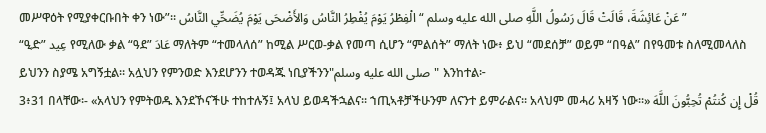መሥዋዕት የሚያቀርቡበት ቀን ነው”። عَنْ عَائِشَةَ، قَالَتْ قَالَ رَسُولُ اللَّهِ صلى الله عليه وسلم “ الْفِطْرُ يَوْمَ يُفْطِرُ النَّاسُ وَالأَضْحَى يَوْمَ يُضَحِّي النَّاسُ ”
“ዒድ” عِيد የሚለው ቃል “ዓደ” عَادَ ማለትም “ተመላለሰ” ከሚል ሥርወ-ቃል የመጣ ሲሆን “ምልሰት” ማለት ነው፥ ይህ “መደሰቻ” ወይም “በዓል” በየዓመቱ ስለሚመላለስ ይህንን ስያሜ አግኝቷል። አሏህን የምንወድ እንደሆንን ተወዳጁ ነቢያችንን"صلى الله عليه وسلم" እንከተል፦
3፥31 በላቸው፡- «አላህን የምትወዱ እንደኾናችሁ ተከተሉኝ፤ አላህ ይወዳችኋልና፡፡ ኀጢኣቶቻችሁንም ለናንተ ይምራልና፡፡ አላህም መሓሪ አዛኝ ነው፡፡» قُلْ إِن كُنتُمْ تُحِبُّونَ اللَّهَ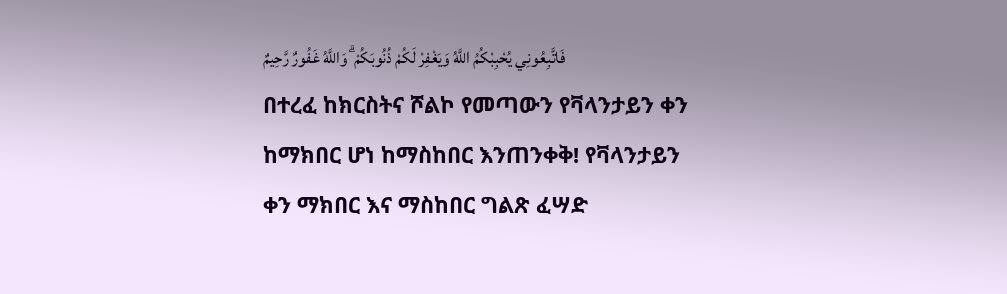فَاتَّبِعُونِي يُحْبِبْكُمُ اللَّهُ وَيَغْفِرْ لَكُمْ ذُنُوبَكُمْ ۗ وَاللَّهُ غَفُورٌ رَّحِيمٌ
በተረፈ ከክርስትና ሾልኮ የመጣውን የቫላንታይን ቀን ከማክበር ሆነ ከማስከበር እንጠንቀቅ! የቫላንታይን ቀን ማክበር እና ማስከበር ግልጽ ፈሣድ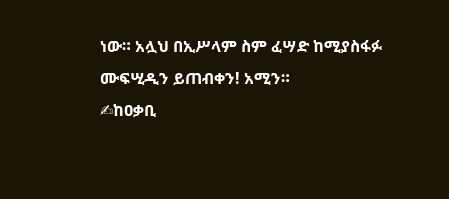ነው። አሏህ በኢሥላም ስም ፈሣድ ከሚያስፋፉ ሙፍሢዲን ይጠብቀን! አሚን።
✍ከዐቃቢ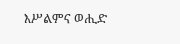እሥልምና ወሒድ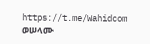https://t.me/Wahidcom
ወሠላሙ